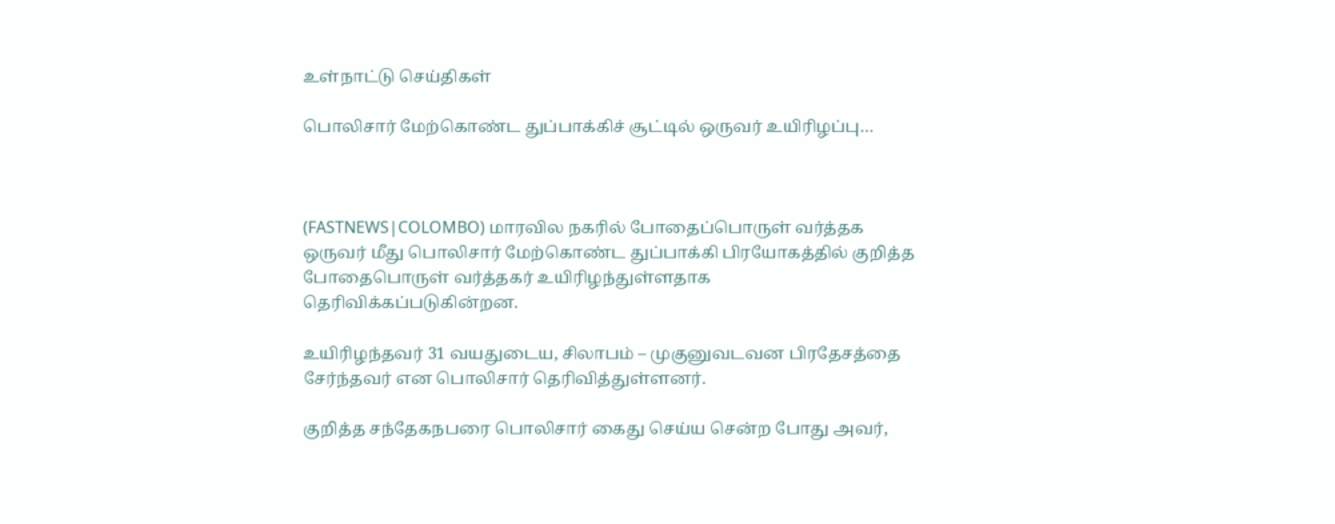உள்நாட்டு செய்திகள்

பொலிசார் மேற்கொண்ட துப்பாக்கிச் சூட்டில் ஒருவர் உயிரிழப்பு…



(FASTNEWS|COLOMBO) மாரவில நகரில் போதைப்பொருள் வர்த்தக ஒருவர் மீது பொலிசார் மேற்கொண்ட துப்பாக்கி பிரயோகத்தில் குறித்த போதைபொருள் வர்த்தகர் உயிரிழந்துள்ளதாக தெரிவிக்கப்படுகின்றன.

உயிரிழந்தவர் 31 வயதுடைய, சிலாபம் – முகுனுவடவன பிரதேசத்தை சேர்ந்தவர் என பொலிசார் தெரிவித்துள்ளனர்.

குறித்த சந்தேகநபரை பொலிசார் கைது செய்ய சென்ற போது அவர்,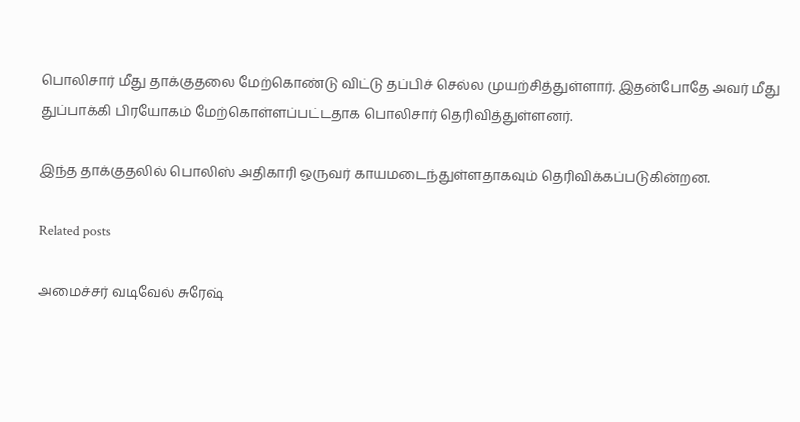பொலிசார் மீது தாக்குதலை மேற்கொண்டு விட்டு தப்பிச் செல்ல முயற்சித்துள்ளார். இதன்போதே அவர் மீது துப்பாக்கி பிரயோகம் மேற்கொள்ளப்பட்டதாக பொலிசார் தெரிவித்துள்ளனர்.

இந்த தாக்குதலில் பொலிஸ் அதிகாரி ஒருவர் காயமடைந்துள்ளதாகவும் தெரிவிக்கப்படுகின்றன.

Related posts

அமைச்சர் வடிவேல் சுரேஷ்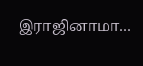இராஜினாமா…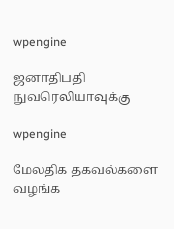wpengine

ஜனாதிபதி நுவரெலியாவுக்கு

wpengine

மேலதிக தகவல்களை வழங்க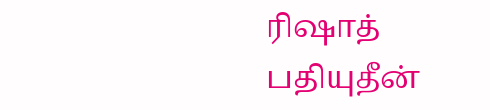ரிஷாத் பதியுதீன்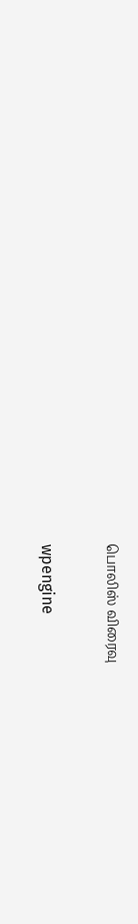பொலிஸ் விரைவு

wpengine